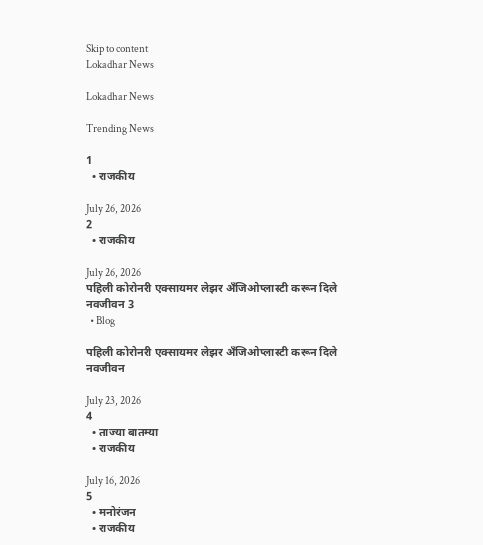Skip to content
Lokadhar News

Lokadhar News

Trending News

1
  • राजकीय

July 26, 2026
2
  • राजकीय

July 26, 2026
पहिली कोरोनरी एक्सायमर लेझर अँजिओप्लास्टी करून दिले नवजीवन 3
  • Blog

पहिली कोरोनरी एक्सायमर लेझर अँजिओप्लास्टी करून दिले नवजीवन

July 23, 2026
4
  • ताज्या बातम्या
  • राजकीय

July 16, 2026
5
  • मनोरंजन
  • राजकीय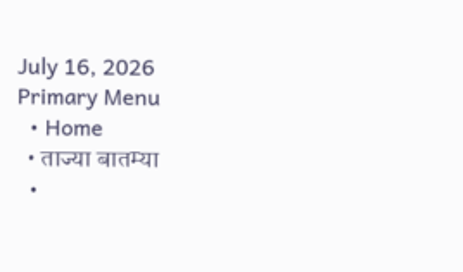July 16, 2026
Primary Menu
  • Home
  • ताज्या बातम्या
  •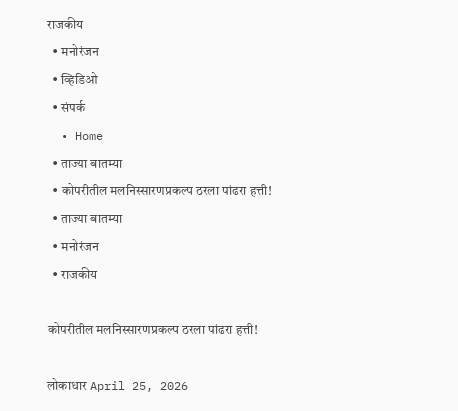राजकीय
  • मनोरंजन
  • व्हिडिओ
  • संपर्क
  • Home
  • ताज्या बातम्या
  • कोपरीतील मलनिस्सारणप्रकल्प ठरला पांढरा हत्ती!
  • ताज्या बातम्या
  • मनोरंजन
  • राजकीय

कोपरीतील मलनिस्सारणप्रकल्प ठरला पांढरा हत्ती!

लोकाधार April 25, 2026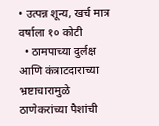• उत्पन्न शून्य, खर्च मात्र वर्षाला १० कोटी
  • ठामपाच्या दुर्लक्ष आणि कंत्राटदाराच्या भ्रष्टाचारामुळे ठाणेकरांच्या पैशांची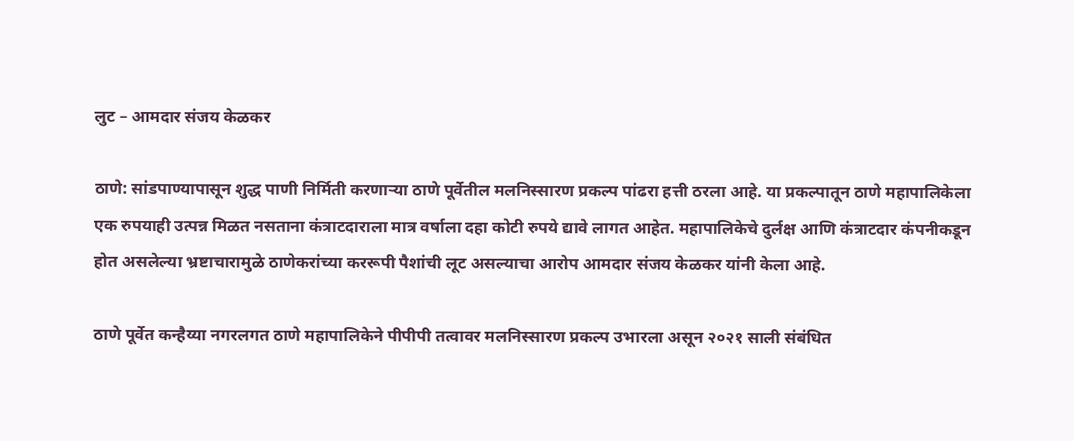लुट – आमदार संजय केळकर

ठाणे: सांडपाण्यापासून शुद्ध पाणी निर्मिती करणाऱ्या ठाणे पूर्वेतील मलनिस्सारण प्रकल्प पांढरा हत्ती ठरला आहे. या प्रकल्पातून ठाणे महापालिकेला एक रुपयाही उत्पन्न मिळत नसताना कंत्राटदाराला मात्र वर्षाला दहा कोटी रुपये द्यावे लागत आहेत. महापालिकेचे दुर्लक्ष आणि कंत्राटदार कंपनीकडून होत असलेल्या भ्रष्टाचारामुळे ठाणेकरांच्या कररूपी पैशांची लूट असल्याचा आरोप आमदार संजय केळकर यांनी केला आहे.

ठाणे पूर्वेत कन्हैय्या नगरलगत ठाणे महापालिकेने पीपीपी तत्वावर मलनिस्सारण प्रकल्प उभारला असून २०२१ साली संबंधित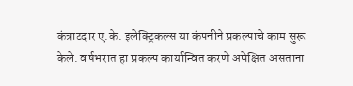कंत्राटदार ए.के. इलेक्ट्रिकल्स या कंपनीने प्रकल्पाचे काम सुरू केले. वर्षभरात हा प्रकल्प कार्यान्वित करणे अपेक्षित असताना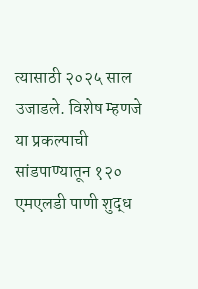त्यासाठी २०२५ साल उजाडले. विशेष म्हणजे या प्रकल्पाची सांडपाण्यातून १२० एमएलडी पाणी शुद्ध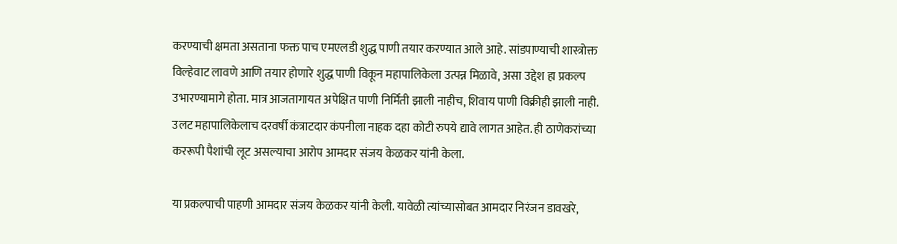करण्याची क्षमता असताना फक्त पाच एमएलडी शुद्ध पाणी तयार करण्यात आले आहे. सांडपाण्याची शास्त्रोक्त विल्हेवाट लावणे आणि तयार होणारे शुद्ध पाणी विकून महापालिकेला उत्पन्न मिळावे, असा उद्देश हा प्रकल्प उभारण्यामागे होता. मात्र आजतागायत अपेक्षित पाणी निर्मिती झाली नाहीच, शिवाय पाणी विक्रीही झाली नाही. उलट महापालिकेलाच दरवर्षी कंत्राटदार कंपनीला नाहक दहा कोटी रुपये द्यावे लागत आहेत. ही ठाणेकरांच्या कररूपी पैशांची लूट असल्याचा आरोप आमदार संजय केळकर यांनी केला.

या प्रकल्पाची पाहणी आमदार संजय केळकर यांनी केली. यावेळी त्यांच्यासोबत आमदार निरंजन डावखरे,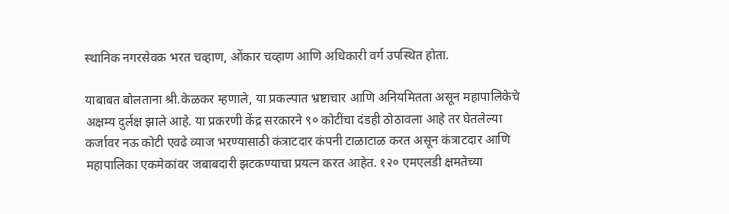स्थानिक नगरसेवक भरत चव्हाण, ओंकार चव्हाण आणि अधिकारी वर्ग उपस्थित होता.

याबाबत बोलताना श्री.केळकर म्हणाले, या प्रकल्पात भ्रष्टाचार आणि अनियमितता असून महापालिकेचे अक्षम्य दुर्लक्ष झाले आहे. या प्रकरणी केंद्र सरकारने ९० कोटींचा दंडही ठोठावला आहे तर घेतलेल्या कर्जावर नऊ कोटी एवढे व्याज भरण्यासाठी कंत्राटदार कंपनी टाळाटाळ करत असून कंत्राटदार आणि महापालिका एकमेकांवर जबाबदारी झटकण्याचा प्रयत्न करत आहेत. १२० एमएलडी क्षमतेच्या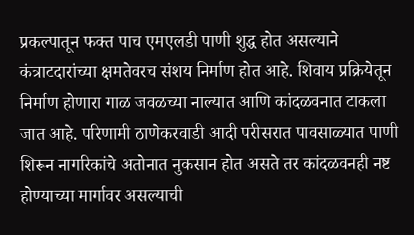प्रकल्पातून फक्त पाच एमएलडी पाणी शुद्ध होत असल्याने कंत्राटदारांच्या क्षमतेवरच संशय निर्माण होत आहे. शिवाय प्रक्रियेतून निर्माण होणारा गाळ जवळच्या नाल्यात आणि कांदळवनात टाकला जात आहे. परिणामी ठाणेकरवाडी आदी परीसरात पावसाळ्यात पाणी शिरून नागरिकांचे अतोनात नुकसान होत असते तर कांदळवनही नष्ट होण्याच्या मार्गावर असल्याची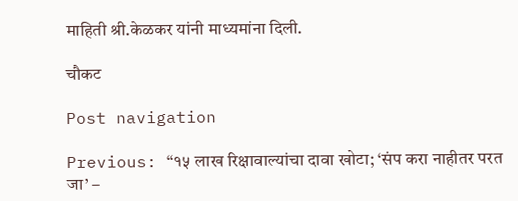माहिती श्री.केळकर यांनी माध्यमांना दिली.

चौकट

Post navigation

Previous: “१५ लाख रिक्षावाल्यांचा दावा खोटा; ‘संप करा नाहीतर परत जा’ –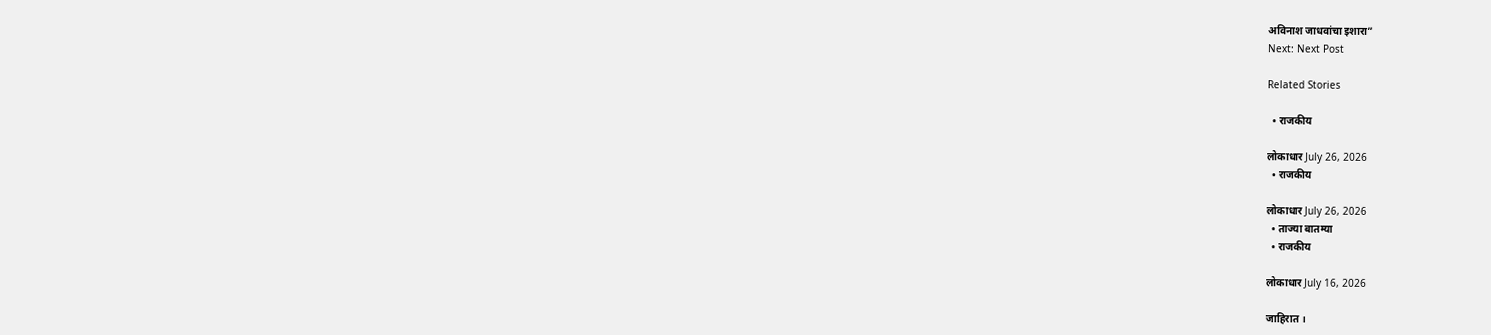अविनाश जाधवांचा इशारा”
Next: Next Post

Related Stories

  • राजकीय

लोकाधार July 26, 2026
  • राजकीय

लोकाधार July 26, 2026
  • ताज्या बातम्या
  • राजकीय

लोकाधार July 16, 2026

जाहिरात ।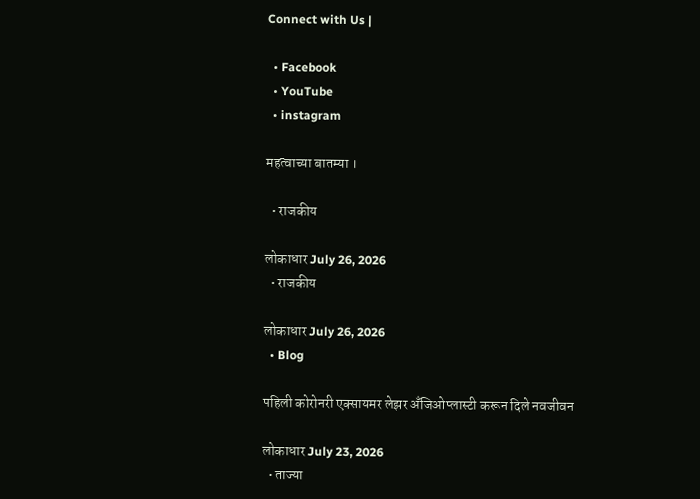Connect with Us |

  • Facebook
  • YouTube
  • instagram

महत्वाच्या बातम्या ।

  • राजकीय

लोकाधार July 26, 2026
  • राजकीय

लोकाधार July 26, 2026
  • Blog

पहिली कोरोनरी एक्सायमर लेझर अँजिओप्लास्टी करून दिले नवजीवन

लोकाधार July 23, 2026
  • ताज्या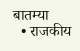बातम्या
  • राजकीय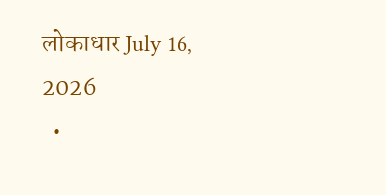लोकाधार July 16, 2026
  •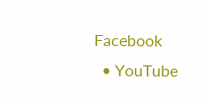Facebook
  • YouTube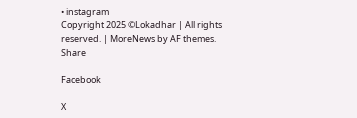• instagram
Copyright 2025 ©Lokadhar | All rights reserved. | MoreNews by AF themes.
Share

Facebook

X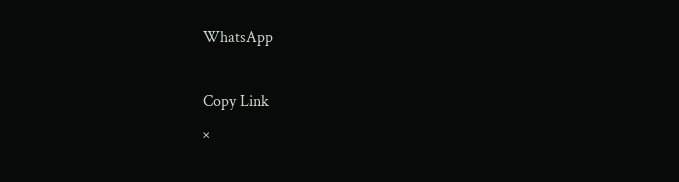WhatsApp

Copy Link
×